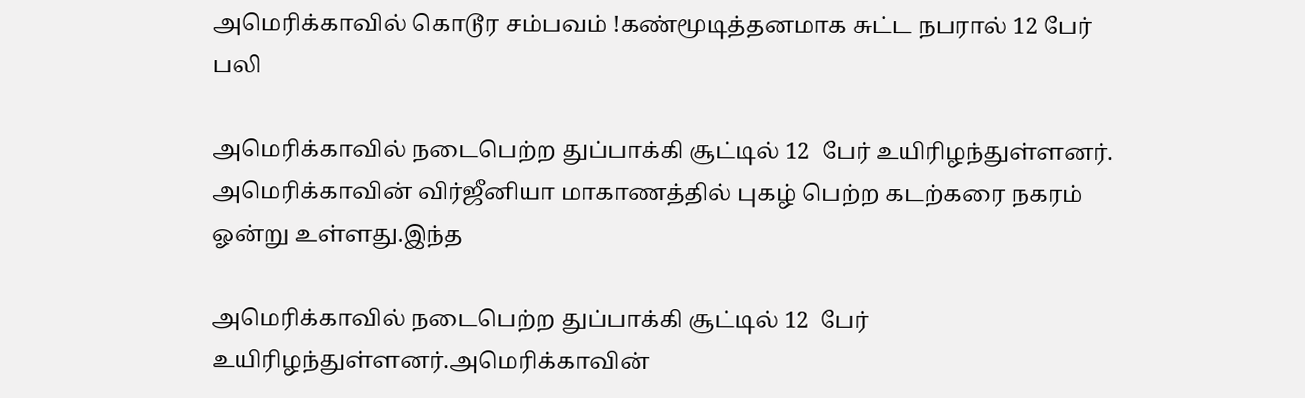அமெரிக்காவில் கொடூர சம்பவம் !கண்மூடித்தனமாக சுட்ட நபரால் 12 பேர் பலி

அமெரிக்காவில் நடைபெற்ற துப்பாக்கி சூட்டில் 12  பேர் உயிரிழந்துள்ளனர். அமெரிக்காவின் விர்ஜீனியா மாகாணத்தில் புகழ் பெற்ற கடற்கரை நகரம் ஓன்று உள்ளது.இந்த

அமெரிக்காவில் நடைபெற்ற துப்பாக்கி சூட்டில் 12  பேர் உயிரிழந்துள்ளனர்.அமெரிக்காவின்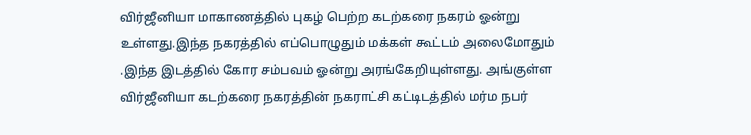விர்ஜீனியா மாகாணத்தில் புகழ் பெற்ற கடற்கரை நகரம் ஓன்று உள்ளது.இந்த நகரத்தில் எப்பொழுதும் மக்கள் கூட்டம் அலைமோதும் .இந்த இடத்தில் கோர சம்பவம் ஓன்று அரங்கேறியுள்ளது. அங்குள்ள விர்ஜீனியா கடற்கரை நகரத்தின் நகராட்சி கட்டிடத்தில் மர்ம நபர்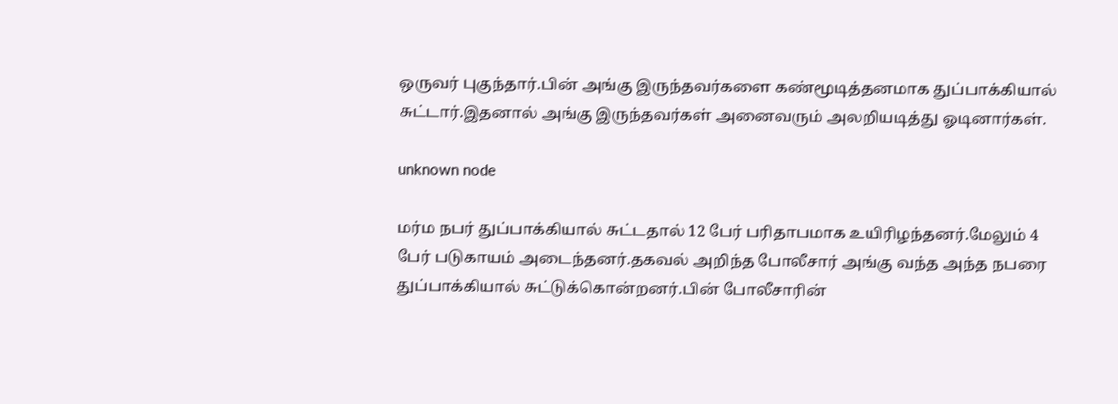ஒருவர் புகுந்தார்.பின் அங்கு இருந்தவர்களை கண்மூடித்தனமாக துப்பாக்கியால் சுட்டார்.இதனால் அங்கு இருந்தவர்கள் அனைவரும் அலறியடித்து ஓடினார்கள்.

unknown node

மர்ம நபர் துப்பாக்கியால் சுட்டதால் 12 பேர் பரிதாபமாக உயிரிழந்தனர்.மேலும் 4 பேர் படுகாயம் அடைந்தனர்.தகவல் அறிந்த போலீசார் அங்கு வந்த அந்த நபரை துப்பாக்கியால் சுட்டுக்கொன்றனர்.பின் போலீசாரின்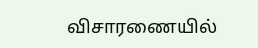விசாரணையில்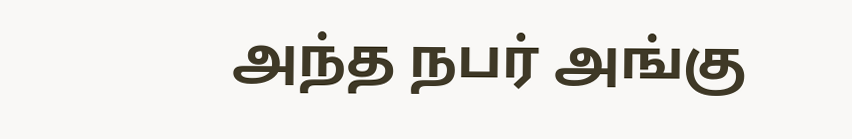அந்த நபர் அங்கு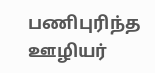பணிபுரிந்த ஊழியர்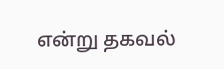என்று தகவல்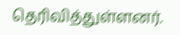தெரிவித்துள்ளனர்.